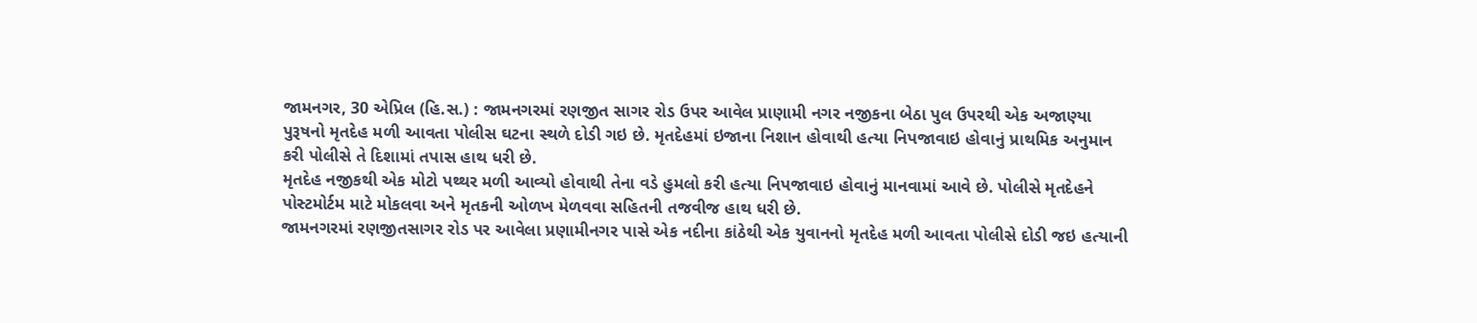જામનગર, 30 એપ્રિલ (હિ.સ.) : જામનગરમાં રણજીત સાગર રોડ ઉપર આવેલ પ્રાણામી નગર નજીકના બેઠા પુલ ઉપરથી એક અજાણ્યા પુરૂષનો મૃતદેહ મળી આવતા પોલીસ ઘટના સ્થળે દોડી ગઇ છે. મૃતદેહમાં ઇજાના નિશાન હોવાથી હત્યા નિપજાવાઇ હોવાનું પ્રાથમિક અનુમાન કરી પોલીસે તે દિશામાં તપાસ હાથ ધરી છે.
મૃતદેહ નજીકથી એક મોટો પથ્થર મળી આવ્યો હોવાથી તેના વડે હુમલો કરી હત્યા નિપજાવાઇ હોવાનું માનવામાં આવે છે. પોલીસે મૃતદેહને પોસ્ટમોર્ટમ માટે મોકલવા અને મૃતકની ઓળખ મેળવવા સહિતની તજવીજ હાથ ધરી છે.
જામનગરમાં રણજીતસાગર રોડ પર આવેલા પ્રણામીનગર પાસે એક નદીના કાંઠેથી એક યુવાનનો મૃતદેહ મળી આવતા પોલીસે દોડી જઇ હત્યાની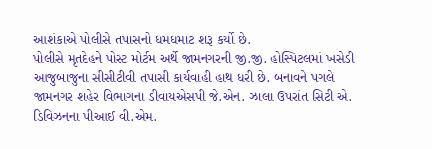આશંકાએ પોલીસે તપાસનો ધમધમાટ શરૂ કર્યો છે.
પોલીસે મૃતદેહને પોસ્ટ મોર્ટમ અર્થે જામનગરની જી.જી. હોસ્પિટલમાં ખસેડી આજુબાજુના સીસીટીવી તપાસી કાર્યવાહી હાથ ધરી છે. બનાવને પગલે જામનગર શહેર વિભાગના ડીવાયએસપી જે.એન. ઝાલા ઉપરાંત સિટી એ. ડિવિઝનના પીઆઈ વી.એમ.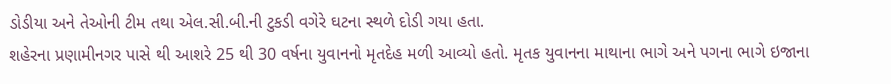ડોડીયા અને તેઓની ટીમ તથા એલ.સી.બી.ની ટુકડી વગેરે ઘટના સ્થળે દોડી ગયા હતા.
શહેરના પ્રણામીનગર પાસે થી આશરે 25 થી 30 વર્ષના યુવાનનો મૃતદેહ મળી આવ્યો હતો. મૃતક યુવાનના માથાના ભાગે અને પગના ભાગે ઇજાના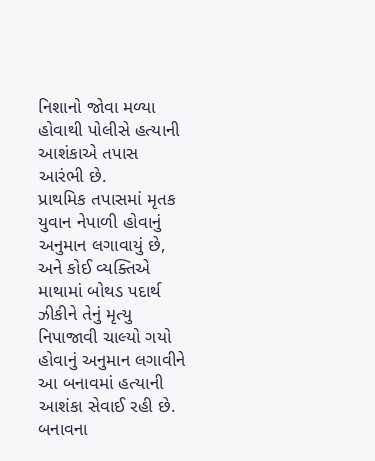નિશાનો જોવા મળ્યા હોવાથી પોલીસે હત્યાની આશંકાએ તપાસ આરંભી છે.
પ્રાથમિક તપાસમાં મૃતક યુવાન નેપાળી હોવાનું અનુમાન લગાવાયું છે, અને કોઈ વ્યક્તિએ માથામાં બોથડ પદાર્થ ઝીકીને તેનું મૃત્યુ નિપાજાવી ચાલ્યો ગયો હોવાનું અનુમાન લગાવીને આ બનાવમાં હત્યાની આશંકા સેવાઈ રહી છે.
બનાવના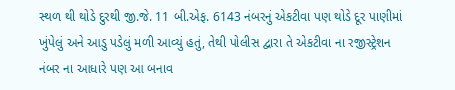સ્થળ થી થોડે દુરથી જી.જે. 11 બી.એફ. 6143 નંબરનું એકટીવા પણ થોડે દૂર પાણીમાં ખુંપેલું અને આડુ પડેલું મળી આવ્યું હતું, તેથી પોલીસ દ્વારા તે એકટીવા ના રજીસ્ટ્રેશન નંબર ના આધારે પણ આ બનાવ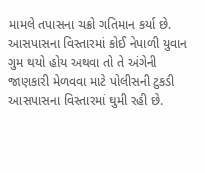મામલે તપાસના ચક્રો ગતિમાન કર્યા છે.
આસપાસના વિસ્તારમાં કોઈ નેપાળી યુવાન ગુમ થયો હોય અથવા તો તે અંગેની જાણકારી મેળવવા માટે પોલીસની ટુકડી આસપાસના વિસ્તારમાં ઘુમી રહી છે.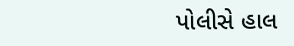પોલીસે હાલ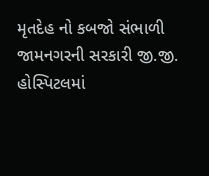મૃતદેહ નો કબજો સંભાળી જામનગરની સરકારી જી.જી. હોસ્પિટલમાં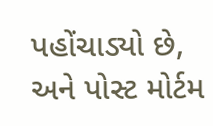પહોંચાડ્યો છે, અને પોસ્ટ મોર્ટમ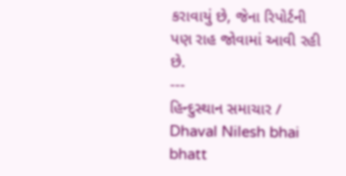કરાવાયું છે, જેના રિપોર્ટની પણ રાહ જોવામાં આવી રહી છે.
---
હિન્દુસ્થાન સમાચાર / Dhaval Nilesh bhai bhatt